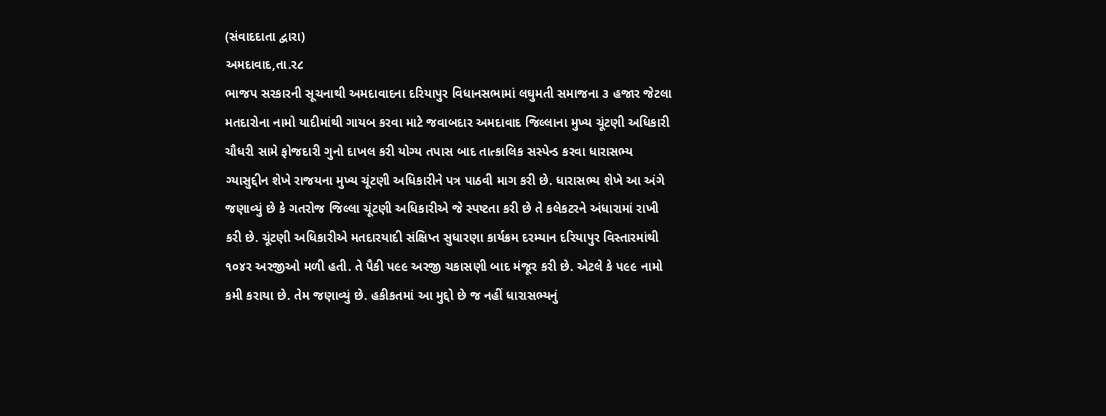(સંવાદદાતા દ્વારા)
અમદાવાદ,તા.ર૮
ભાજપ સરકારની સૂચનાથી અમદાવાદના દરિયાપુર વિધાનસભામાં લઘુમતી સમાજના ૩ હજાર જેટલા મતદારોના નામો યાદીમાંથી ગાયબ કરવા માટે જવાબદાર અમદાવાદ જિલ્લાના મુખ્ય ચૂંટણી અધિકારી ચૌધરી સામે ફોજદારી ગુનો દાખલ કરી યોગ્ય તપાસ બાદ તાત્કાલિક સસ્પેન્ડ કરવા ધારાસભ્ય ગ્યાસુદ્દીન શેખે રાજયના મુખ્ય ચૂંટણી અધિકારીને પત્ર પાઠવી માગ કરી છે. ધારાસભ્ય શેખે આ અંગે જણાવ્યું છે કે ગતરોજ જિલ્લા ચૂંટણી અધિકારીએ જે સ્પષ્ટતા કરી છે તે કલેકટરને અંધારામાં રાખી કરી છે. ચૂંટણી અધિકારીએ મતદારયાદી સંક્ષિપ્ત સુધારણા કાર્યક્રમ દરમ્યાન દરિયાપુર વિસ્તારમાંથી ૧૦૪ર અરજીઓ મળી હતી. તે પૈકી પ૯૯ અરજી ચકાસણી બાદ મંજૂર કરી છે. એટલે કે પ૯૯ નામો કમી કરાયા છે. તેમ જણાવ્યું છે. હકીકતમાં આ મુદ્દો છે જ નહીં ધારાસભ્યનું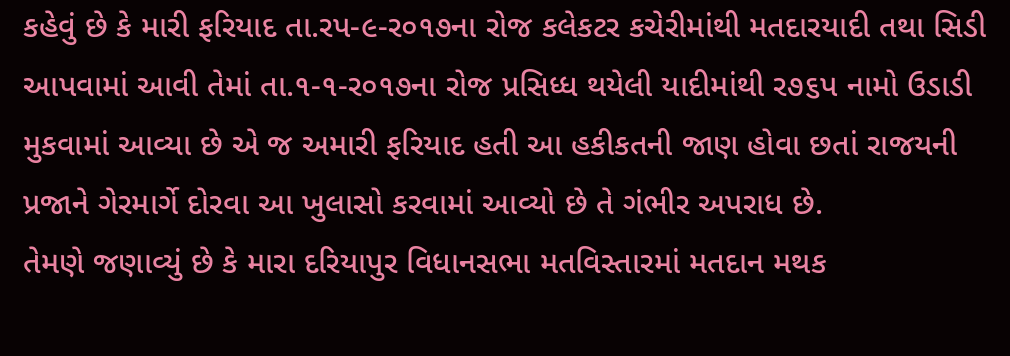કહેવું છે કે મારી ફરિયાદ તા.રપ-૯-ર૦૧૭ના રોજ કલેકટર કચેરીમાંથી મતદારયાદી તથા સિડી આપવામાં આવી તેમાં તા.૧-૧-ર૦૧૭ના રોજ પ્રસિધ્ધ થયેલી યાદીમાંથી ર૭૬પ નામો ઉડાડી મુકવામાં આવ્યા છે એ જ અમારી ફરિયાદ હતી આ હકીકતની જાણ હોવા છતાં રાજયની પ્રજાને ગેરમાર્ગે દોરવા આ ખુલાસો કરવામાં આવ્યો છે તે ગંભીર અપરાધ છે.
તેમણે જણાવ્યું છે કે મારા દરિયાપુર વિધાનસભા મતવિસ્તારમાં મતદાન મથક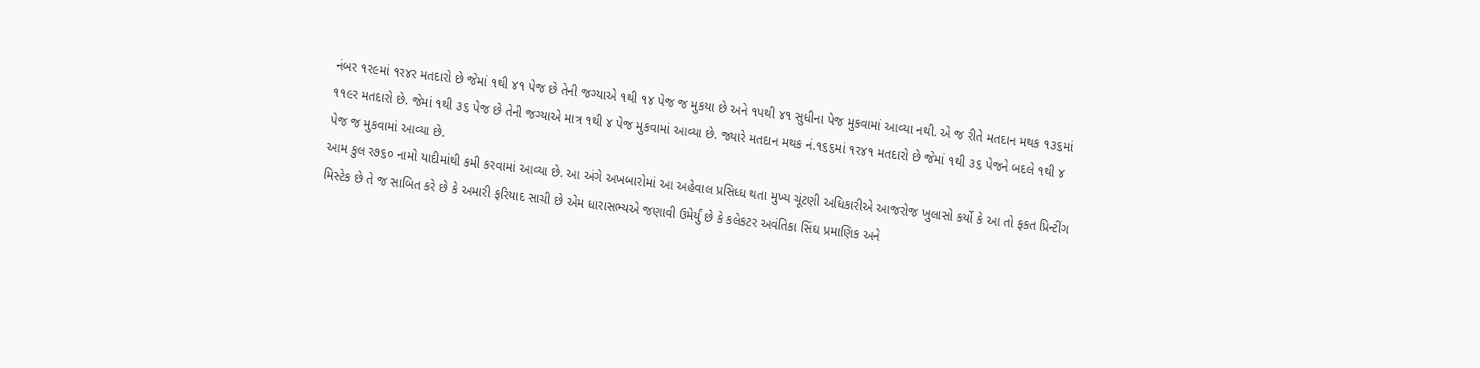નંબર ૧ર૯માં ૧ર૪ર મતદારો છે જેમાં ૧થી ૪૧ પેજ છે તેની જગ્યાએ ૧થી ૧૪ પેજ જ મુકયા છે અને ૧પથી ૪૧ સુધીના પેજ મુકવામાં આવ્યા નથી. એ જ રીતે મતદાન મથક ૧૩૬માં ૧૧૯ર મતદારો છે. જેમાં ૧થી ૩૬ પેજ છે તેની જગ્યાએ માત્ર ૧થી ૪ પેજ મુકવામાં આવ્યા છે. જ્યારે મતદાન મથક નં.૧૬૬માં ૧ર૪૧ મતદારો છે જેમાં ૧થી ૩૬ પેજને બદલે ૧થી ૪ પેજ જ મુકવામાં આવ્યા છે.
આમ કુલ ર૭૬૦ નામો યાદીમાંથી કમી કરવામાં આવ્યા છે. આ અંગે અખબારોમાં આ અહેવાલ પ્રસિધ્ધ થતા મુખ્ય ચૂંટણી અધિકારીએ આજરોજ ખુલાસો કર્યો કે આ તો ફકત પ્રિન્ટીંગ મિસ્ટેક છે તે જ સાબિત કરે છે કે અમારી ફરિયાદ સાચી છે એમ ધારાસભ્યએ જણાવી ઉમેર્યું છે કે કલેકટર અવંતિકા સિંઘ પ્રમાણિક અને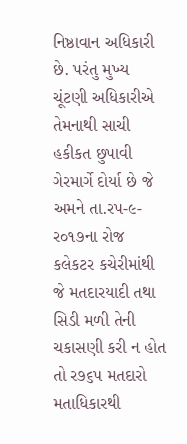નિષ્ઠાવાન અધિકારી છે. પરંતુ મુખ્ય ચૂંટણી અધિકારીએ તેમનાથી સાચી હકીકત છુપાવી ગેરમાર્ગે દોર્યા છે જે અમને તા.રપ-૯-ર૦૧૭ના રોજ કલેકટર કચેરીમાંથી જે મતદારયાદી તથા સિડી મળી તેની ચકાસણી કરી ન હોત તો ર૭૬પ મતદારો મતાધિકારથી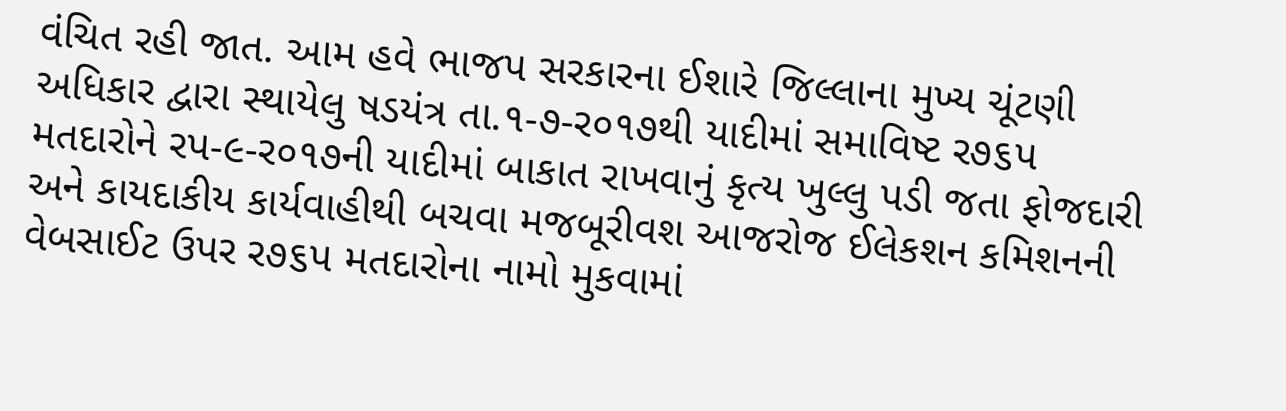વંચિત રહી જાત. આમ હવે ભાજપ સરકારના ઈશારે જિલ્લાના મુખ્ય ચૂંટણી અધિકાર દ્વારા સ્થાયેલુ ષડયંત્ર તા.૧-૭-ર૦૧૭થી યાદીમાં સમાવિષ્ટ ર૭૬પ મતદારોને રપ-૯-ર૦૧૭ની યાદીમાં બાકાત રાખવાનું કૃત્ય ખુલ્લુ પડી જતા ફોજદારી અને કાયદાકીય કાર્યવાહીથી બચવા મજબૂરીવશ આજરોજ ઈલેકશન કમિશનની વેબસાઈટ ઉપર ર૭૬પ મતદારોના નામો મુકવામાં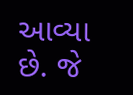આવ્યા છે. જે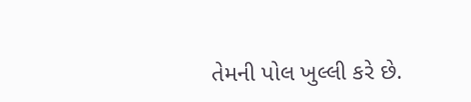તેમની પોલ ખુલ્લી કરે છે.